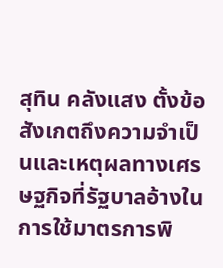สุทิน คลังแสง ตั้งข้อสังเกตถึงความจำเป็นและเหตุผลทางเศรษฐกิจที่รัฐบาลอ้างในการใช้มาตรการพิ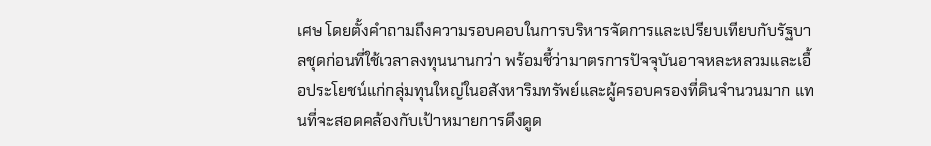เศษ โดยตั้งคำถามถึงความรอบคอบในการบริหารจัดการและเปรียบเทียบกับรัฐบาลชุดก่อนที่ใช้เวลาลงทุนนานกว่า พร้อมชี้ว่ามาตรการปัจจุบันอาจหละหลวมและเอื้อประโยชน์แก่กลุ่มทุนใหญ่ในอสังหาริมทรัพย์และผู้ครอบครองที่ดินจำนวนมาก แทนที่จะสอดคล้องกับเป้าหมายการดึงดูด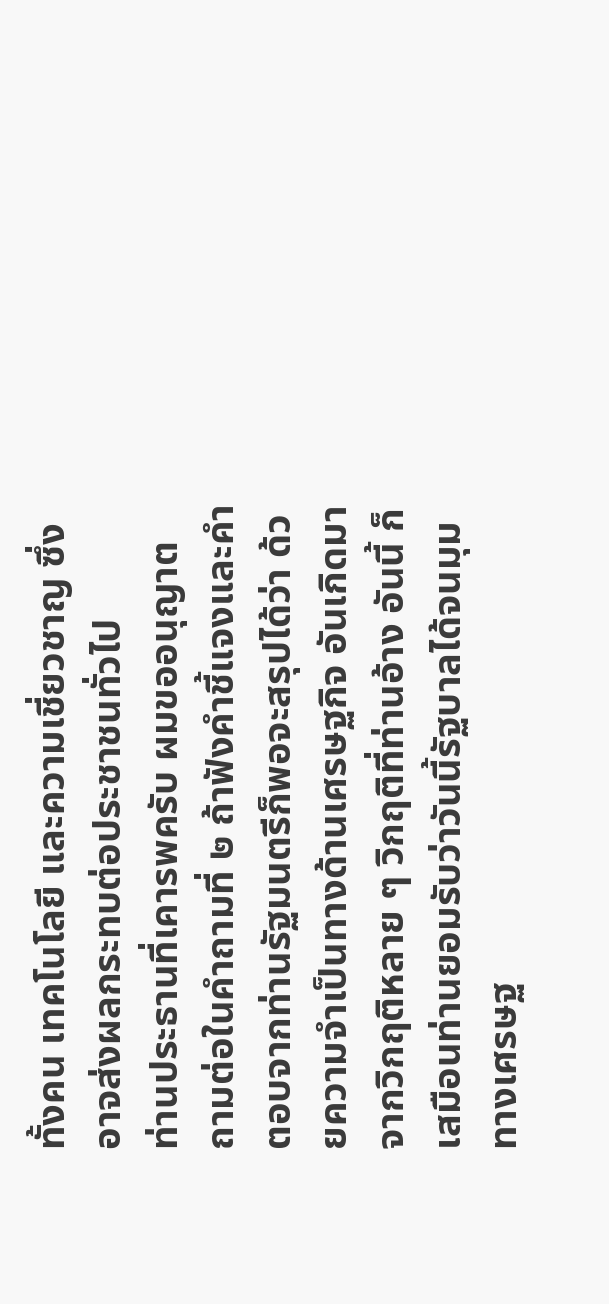ทั้งคน เทคโนโลยี และความเชี่ยวชาญ ซึ่งอาจส่งผลกระทบต่อประชาชนทั่วไป
ท่านประธานที่เคารพครับ ผมขออนุญาต ถามต่อในคำถามที่ ๒ ถ้าฟังคำชี้แจงและคำตอบจากท่านรัฐมนตรีก็พอจะสรุปได้ว่า ด้วยความจำเป็นทางด้านเศรษฐกิจ อันเกิดมาจากวิกฤติหลาย ๆ วิกฤติที่ท่านอ้าง อันนี้ ก็เสมือนท่านยอมรับว่าวันนี้รัฐบาลได้จนมุมทางเศรษฐ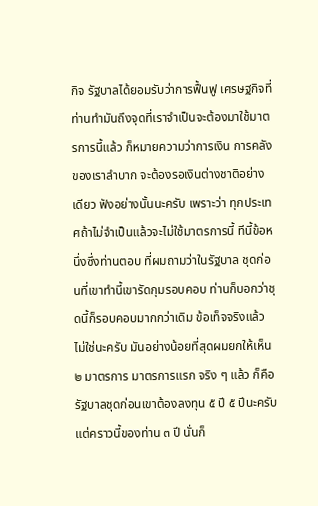กิจ รัฐบาลได้ยอมรับว่าการฟื้นฟู เศรษฐกิจที่ท่านทำมันถึงจุดที่เราจำเป็นจะต้องมาใช้มาตรการนี้แล้ว ก็หมายความว่าการเงิน การคลังของเราลำบาก จะต้องรอเงินต่างชาติอย่างเดียว ฟังอย่างนั้นนะครับ เพราะว่า ทุกประเทศถ้าไม่จำเป็นแล้วจะไม่ใช้มาตรการนี้ ทีนี้ข้อหนึ่งซึ่งท่านตอบ ที่ผมถามว่าในรัฐบาล ชุดก่อนที่เขาทำนี้เขารัดกุมรอบคอบ ท่านก็บอกว่าชุดนี้ก็รอบคอบมากกว่าเดิม ข้อเท็จจริงแล้ว ไม่ใช่นะครับ มันอย่างน้อยที่สุดผมยกให้เห็น ๒ มาตรการ มาตรการแรก จริง ๆ แล้ว ก็คือรัฐบาลชุดก่อนเขาต้องลงทุน ๕ ปี ๕ ปีนะครับ แต่คราวนี้ของท่าน ๓ ปี นั่นก็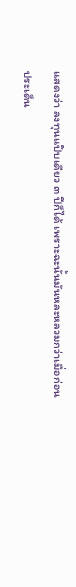แสดงว่า ลงทุนแป๊บเดียว ๓ ปีก็ได้ เพราะฉะนั้นมันหละหลวมกว่าเมื่อก่อน
ประเด็น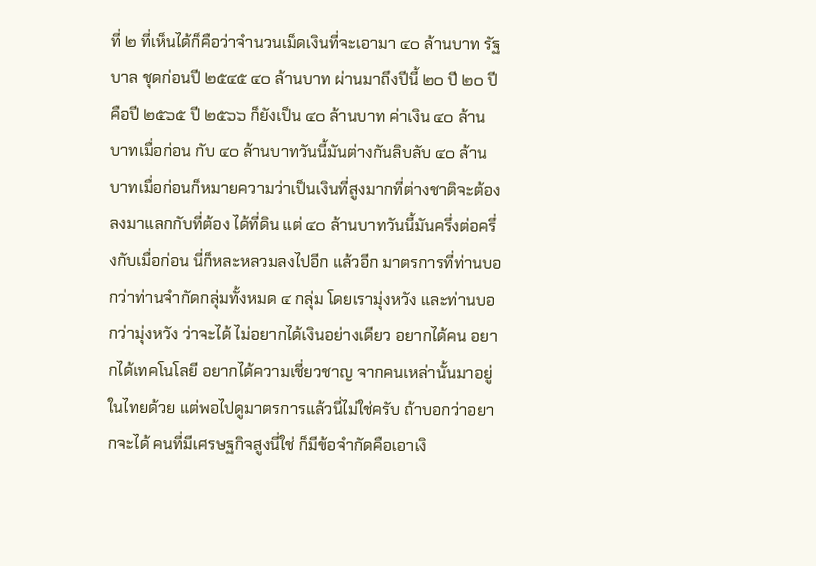ที่ ๒ ที่เห็นได้ก็คือว่าจำนวนเม็ดเงินที่จะเอามา ๔๐ ล้านบาท รัฐบาล ชุดก่อนปี ๒๕๔๕ ๔๐ ล้านบาท ผ่านมาถึงปีนี้ ๒๐ ปี ๒๐ ปีคือปี ๒๕๖๕ ปี ๒๕๖๖ ก็ยังเป็น ๔๐ ล้านบาท ค่าเงิน ๔๐ ล้านบาทเมื่อก่อน กับ ๔๐ ล้านบาทวันนี้มันต่างกันลิบลับ ๔๐ ล้านบาทเมื่อก่อนก็หมายความว่าเป็นเงินที่สูงมากที่ต่างชาติจะต้องลงมาแลกกับที่ต้อง ได้ที่ดิน แต่ ๔๐ ล้านบาทวันนี้มันครึ่งต่อครึ่งกับเมื่อก่อน นี่ก็หละหลวมลงไปอีก แล้วอีก มาตรการที่ท่านบอกว่าท่านจำกัดกลุ่มทั้งหมด ๔ กลุ่ม โดยเรามุ่งหวัง และท่านบอกว่ามุ่งหวัง ว่าจะได้ ไม่อยากได้เงินอย่างเดียว อยากได้คน อยากได้เทคโนโลยี อยากได้ความเชี่ยวชาญ จากคนเหล่านั้นมาอยู่ในไทยด้วย แต่พอไปดูมาตรการแล้วนี่ไม่ใช่ครับ ถ้าบอกว่าอยากจะได้ คนที่มีเศรษฐกิจสูงนี่ใช่ ก็มีข้อจำกัดคือเอาเงิ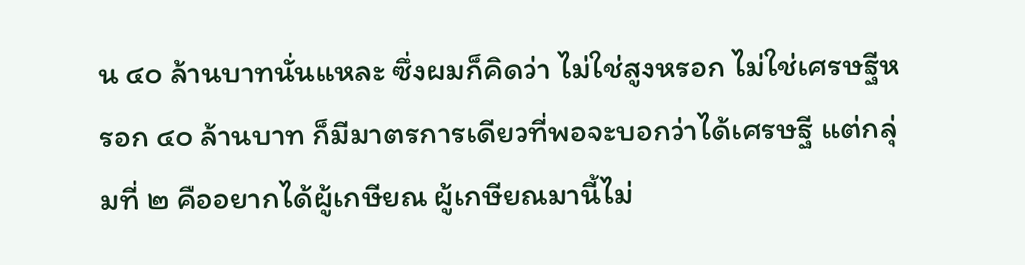น ๔๐ ล้านบาทนั่นแหละ ซึ่งผมก็คิดว่า ไม่ใช่สูงหรอก ไม่ใช่เศรษฐีหรอก ๔๐ ล้านบาท ก็มีมาตรการเดียวที่พอจะบอกว่าได้เศรษฐี แต่กลุ่มที่ ๒ คืออยากได้ผู้เกษียณ ผู้เกษียณมานี้ไม่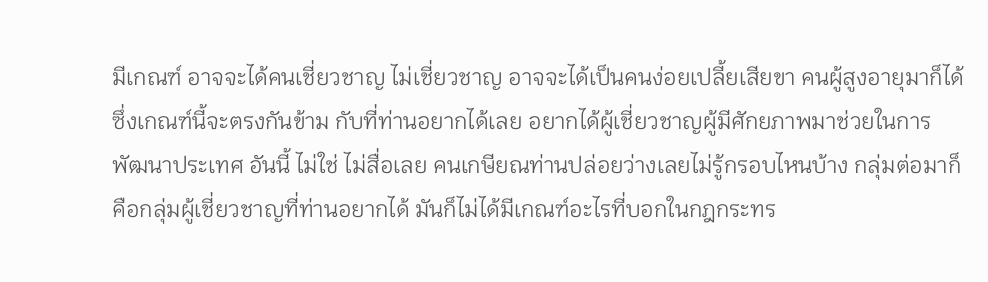มีเกณฑ์ อาจจะได้คนเชี่ยวชาญ ไม่เชี่ยวชาญ อาจจะได้เป็นคนง่อยเปลี้ยเสียขา คนผู้สูงอายุมาก็ได้ ซึ่งเกณฑ์นี้จะตรงกันข้าม กับที่ท่านอยากได้เลย อยากได้ผู้เชี่ยวชาญผู้มีศักยภาพมาช่วยในการพัฒนาประเทศ อันนี้ ไม่ใช่ ไม่สื่อเลย คนเกษียณท่านปล่อยว่างเลยไม่รู้กรอบไหนบ้าง กลุ่มต่อมาก็คือกลุ่มผู้เชี่ยวชาญที่ท่านอยากได้ มันก็ไม่ได้มีเกณฑ์อะไรที่บอกในกฎกระทร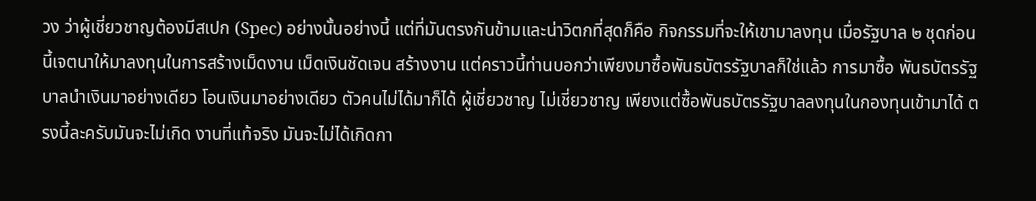วง ว่าผู้เชี่ยวชาญต้องมีสเปก (Spec) อย่างนั้นอย่างนี้ แต่ที่มันตรงกันข้ามและน่าวิตกที่สุดก็คือ กิจกรรมที่จะให้เขามาลงทุน เมื่อรัฐบาล ๒ ชุดก่อนนี้เจตนาให้มาลงทุนในการสร้างเม็ดงาน เม็ดเงินชัดเจน สร้างงาน แต่คราวนี้ท่านบอกว่าเพียงมาซื้อพันธบัตรรัฐบาลก็ใช่แล้ว การมาซื้อ พันธบัตรรัฐบาลนำเงินมาอย่างเดียว โอนเงินมาอย่างเดียว ตัวคนไม่ได้มาก็ได้ ผู้เชี่ยวชาญ ไม่เชี่ยวชาญ เพียงแต่ซื้อพันธบัตรรัฐบาลลงทุนในกองทุนเข้ามาได้ ตรงนี้ละครับมันจะไม่เกิด งานที่แท้จริง มันจะไม่ได้เกิดกา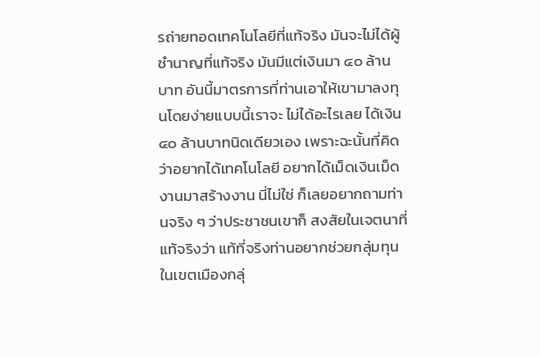รถ่ายทอดเทคโนโลยีที่แท้จริง มันจะไม่ได้ผู้ชำนาญที่แท้จริง มันมีแต่เงินมา ๔๐ ล้านบาท อันนี้มาตรการที่ท่านเอาให้เขามาลงทุนโดยง่ายแบบนี้เราจะ ไม่ได้อะไรเลย ได้เงิน ๔๐ ล้านบาทนิดเดียวเอง เพราะฉะนั้นที่คิดว่าอยากได้เทคโนโลยี อยากได้เม็ดเงินเม็ดงานมาสร้างงาน นี่ไม่ใช่ ก็เลยอยากถามท่านจริง ๆ ว่าประชาชนเขาก็ สงสัยในเจตนาที่แท้จริงว่า แท้ที่จริงท่านอยากช่วยกลุ่มทุนในเขตเมืองกลุ่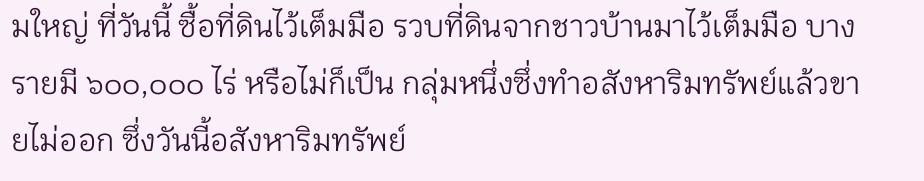มใหญ่ ที่วันนี้ ซื้อที่ดินไว้เต็มมือ รวบที่ดินจากชาวบ้านมาไว้เต็มมือ บางรายมี ๖๐๐,๐๐๐ ไร่ หรือไม่ก็เป็น กลุ่มหนึ่งซึ่งทำอสังหาริมทรัพย์แล้วขายไม่ออก ซึ่งวันนี้อสังหาริมทรัพย์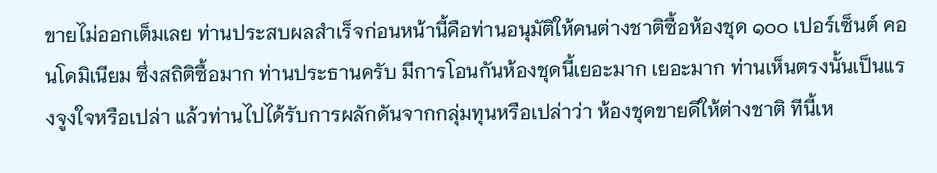ขายไม่ออกเต็มเลย ท่านประสบผลสำเร็จก่อนหน้านี้คือท่านอนุมัติให้คนต่างชาติซื้อห้องชุด ๑๐๐ เปอร์เซ็นต์ คอนโดมิเนียม ซึ่งสถิติซื้อมาก ท่านประธานครับ มีการโอนกันห้องชุดนี้เยอะมาก เยอะมาก ท่านเห็นตรงนั้นเป็นแรงจูงใจหรือเปล่า แล้วท่านไปได้รับการผลักดันจากกลุ่มทุนหรือเปล่าว่า ห้องชุดขายดีให้ต่างชาติ ทีนี้เห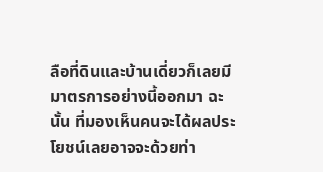ลือที่ดินและบ้านเดี่ยวก็เลยมีมาตรการอย่างนี้ออกมา ฉะนั้น ที่มองเห็นคนจะได้ผลประโยชน์เลยอาจจะด้วยท่า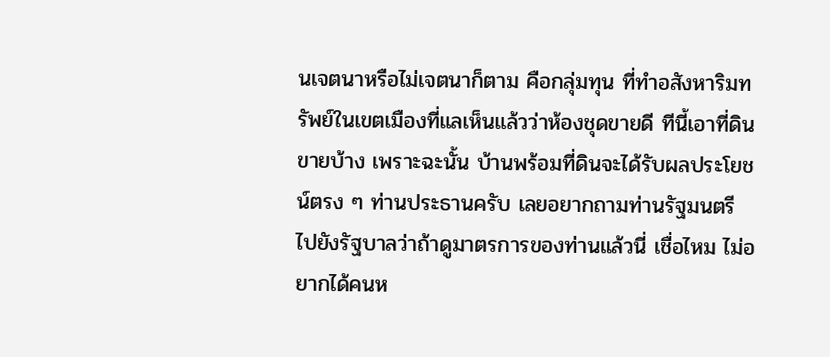นเจตนาหรือไม่เจตนาก็ตาม คือกลุ่มทุน ที่ทำอสังหาริมทรัพย์ในเขตเมืองที่แลเห็นแล้วว่าห้องชุดขายดี ทีนี้เอาที่ดินขายบ้าง เพราะฉะนั้น บ้านพร้อมที่ดินจะได้รับผลประโยชน์ตรง ๆ ท่านประธานครับ เลยอยากถามท่านรัฐมนตรี ไปยังรัฐบาลว่าถ้าดูมาตรการของท่านแล้วนี่ เชื่อไหม ไม่อยากได้คนห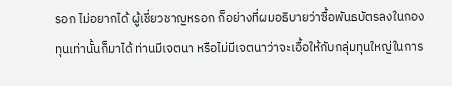รอก ไม่อยากได้ ผู้เชี่ยวชาญหรอก ก็อย่างที่ผมอธิบายว่าซื้อพันธบัตรลงในกองทุนเท่านั้นก็มาได้ ท่านมีเจตนา หรือไม่มีเจตนาว่าจะเอื้อให้กับกลุ่มทุนใหญ่ในการ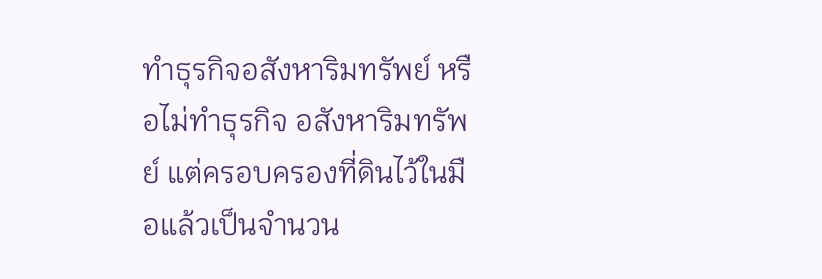ทำธุรกิจอสังหาริมทรัพย์ หรือไม่ทำธุรกิจ อสังหาริมทรัพย์ แต่ครอบครองที่ดินไว้ในมือแล้วเป็นจำนวน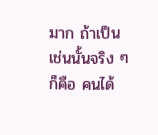มาก ถ้าเป็นเช่นนั้นจริง ๆ ก็คือ คนได้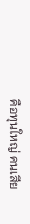คือทุนใหญ่ คนเสีย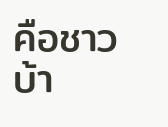คือชาวบ้า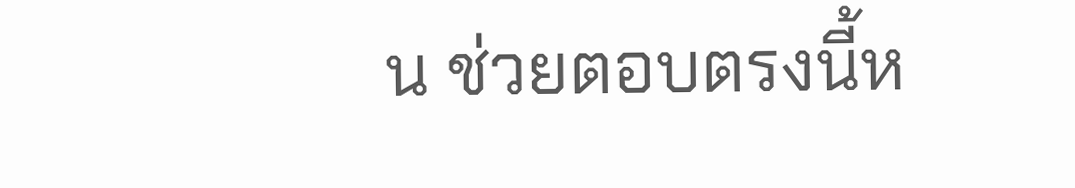น ช่วยตอบตรงนี้ห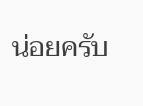น่อยครับ